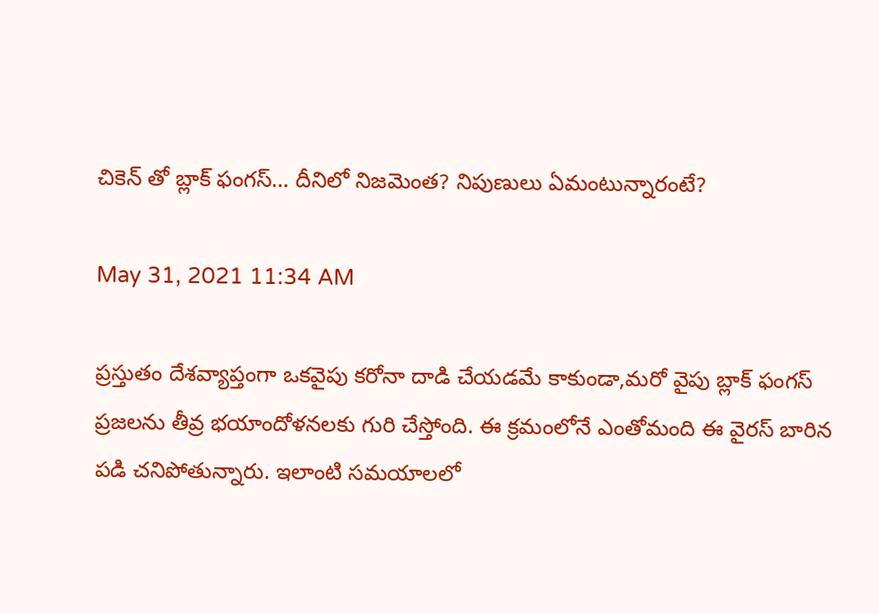చికెన్ తో బ్లాక్ ఫంగస్… దీనిలో నిజమెంత? నిపుణులు ఏమంటున్నారంటే?

May 31, 2021 11:34 AM

ప్రస్తుతం దేశవ్యాప్తంగా ఒకవైపు కరోనా దాడి చేయడమే కాకుండా,మరో వైపు బ్లాక్ ఫంగస్ ప్రజలను తీవ్ర భయాందోళనలకు గురి చేస్తోంది. ఈ క్రమంలోనే ఎంతోమంది ఈ వైరస్ బారిన పడి చనిపోతున్నారు. ఇలాంటి సమయాలలో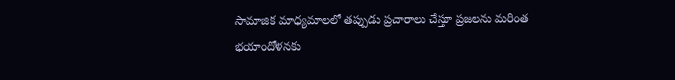సామాజిక మాధ్యమాలలో తప్పుడు ప్రచారాలు చేస్తూ ప్రజలను మరింత భయాందోళనకు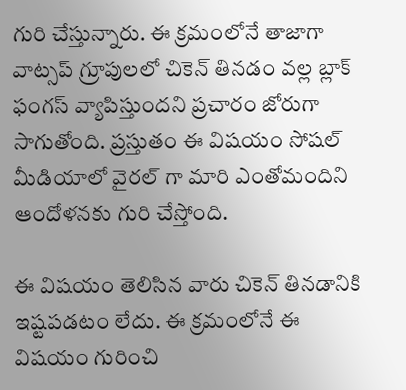గురి చేస్తున్నారు. ఈ క్రమంలోనే తాజాగా వాట్సప్ గ్రూపులలో చికెన్ తినడం వల్ల బ్లాక్ ఫంగస్ వ్యాపిస్తుందని ప్రచారం జోరుగా సాగుతోంది. ప్రస్తుతం ఈ విషయం సోషల్ మీడియాలో వైరల్ గా మారి ఎంతోమందిని ఆందోళనకు గురి చేస్తోంది.

ఈ విషయం తెలిసిన వారు చికెన్ తినడానికి ఇష్టపడటం లేదు. ఈ క్రమంలోనే ఈ విషయం గురించి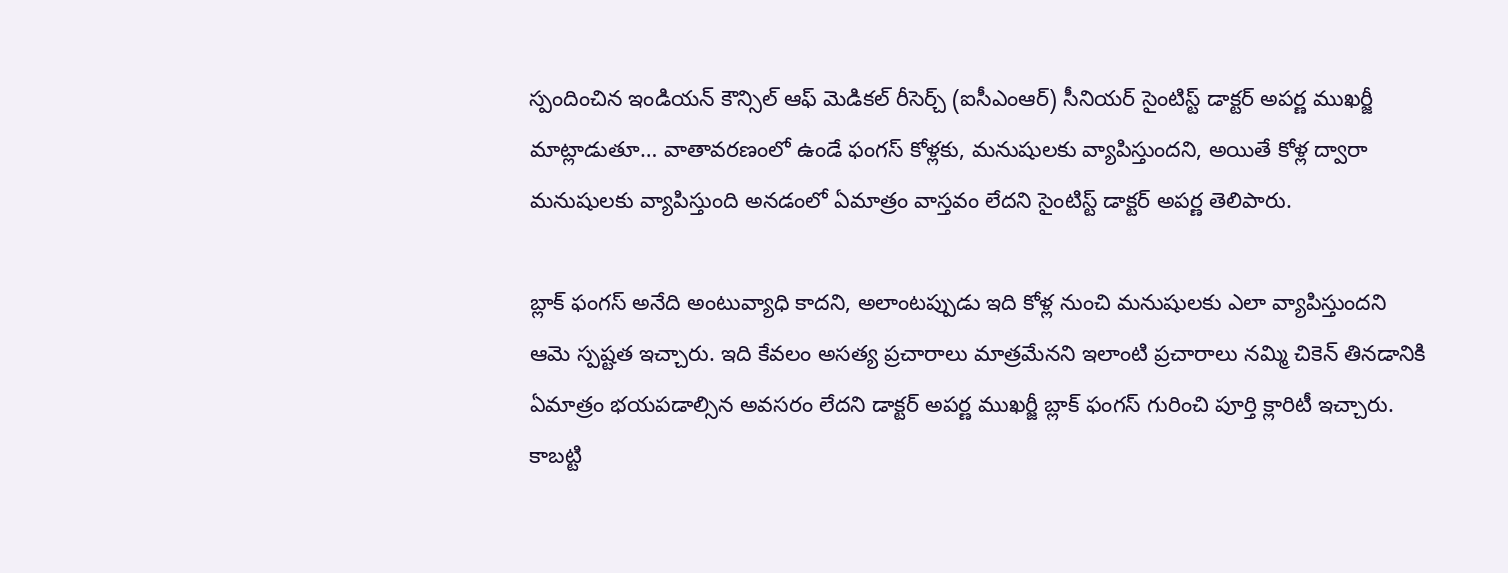స్పందించిన ఇండియన్ కౌన్సిల్ ఆఫ్ మెడికల్ రీసెర్చ్ (ఐసీఎంఆర్) సీనియర్ సైంటిస్ట్ డాక్టర్ అపర్ణ ముఖర్జీ మాట్లాడుతూ… వాతావరణంలో ఉండే ఫంగస్ కోళ్లకు, మనుషులకు వ్యాపిస్తుందని, అయితే కోళ్ల ద్వారా మనుషులకు వ్యాపిస్తుంది అనడంలో ఏమాత్రం వాస్తవం లేదని సైంటిస్ట్ డాక్టర్ అపర్ణ తెలిపారు.

బ్లాక్ ఫంగస్ అనేది అంటువ్యాధి కాదని, అలాంటప్పుడు ఇది కోళ్ల నుంచి మనుషులకు ఎలా వ్యాపిస్తుందని ఆమె స్పష్టత ఇచ్చారు. ఇది కేవలం అసత్య ప్రచారాలు మాత్రమేనని ఇలాంటి ప్రచారాలు నమ్మి చికెన్ తినడానికి ఏమాత్రం భయపడాల్సిన అవసరం లేదని డాక్టర్ అపర్ణ ముఖర్జీ బ్లాక్ ఫంగస్ గురించి పూర్తి క్లారిటీ ఇచ్చారు. కాబట్టి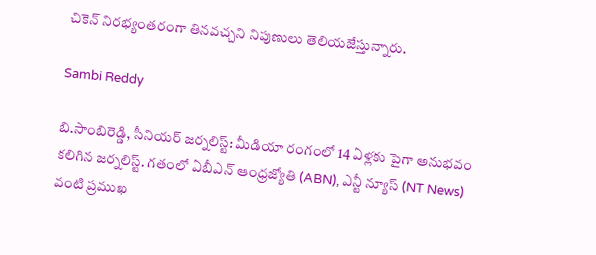చికెన్ నిరభ్యంతరంగా తినవచ్చని నిపుణులు తెలియజేస్తున్నారు.

Sambi Reddy

బి.సాంబిరెడ్డి, సీనియర్ జర్నలిస్ట్: మీడియా రంగంలో 14 ఏళ్లకు పైగా అనుభవం కలిగిన జర్నలిస్ట్. గతంలో ఏబీఎన్ ఆంధ్ర‌జ్యోతి (ABN), ఎన్టీ న్యూస్ (NT News) వంటి ప్రముఖ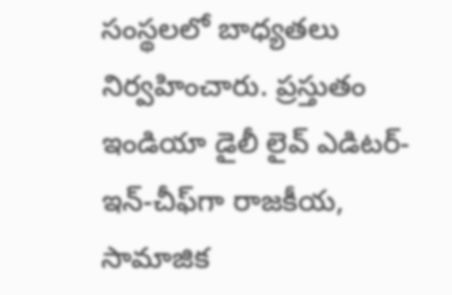సంస్థలలో బాధ్యతలు నిర్వహించారు. ప్రస్తుతం ఇండియా డైలీ లైవ్ ఎడిటర్-ఇన్-చీఫ్‌గా రాజకీయ, సామాజిక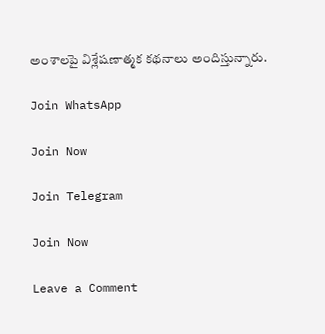అంశాలపై విశ్లేషణాత్మక కథనాలు అందిస్తున్నారు.

Join WhatsApp

Join Now

Join Telegram

Join Now

Leave a Comment